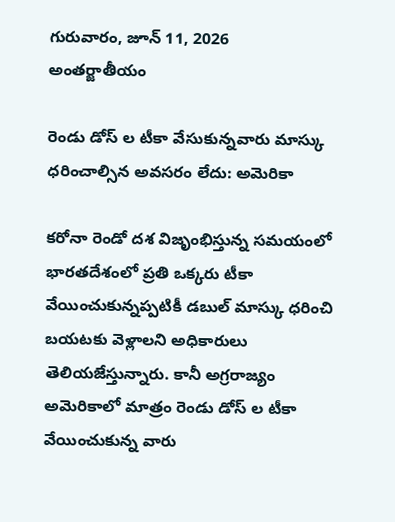గురువారం, జూన్ 11, 2026
అంత‌ర్జాతీయం

రెండు డోస్ ల టీకా వేసుకున్నవారు మాస్కు ధరించాల్సిన అవసరం లేదు: అమెరికా

కరోనా రెండో దశ విజృంభిస్తున్న సమయంలో భారతదేశంలో ప్రతి ఒక్కరు టీకా వేయించుకున్నప్పటికీ డబుల్ మాస్కు ధరించి బయటకు వెళ్లాలని అధికారులు తెలియజేస్తున్నారు. కానీ అగ్రరాజ్యం అమెరికాలో మాత్రం రెండు డోస్ ల టీకా వేయించుకున్న వారు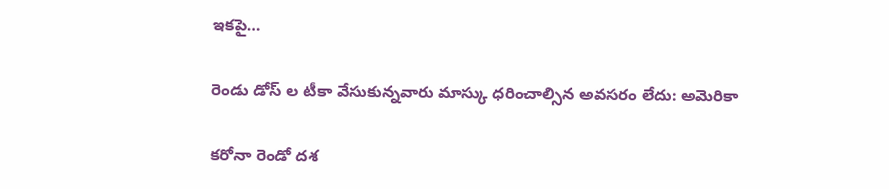ఇకపై…

రెండు డోస్ ల టీకా వేసుకున్నవారు మాస్కు ధరించాల్సిన అవసరం లేదు: అమెరికా

కరోనా రెండో దశ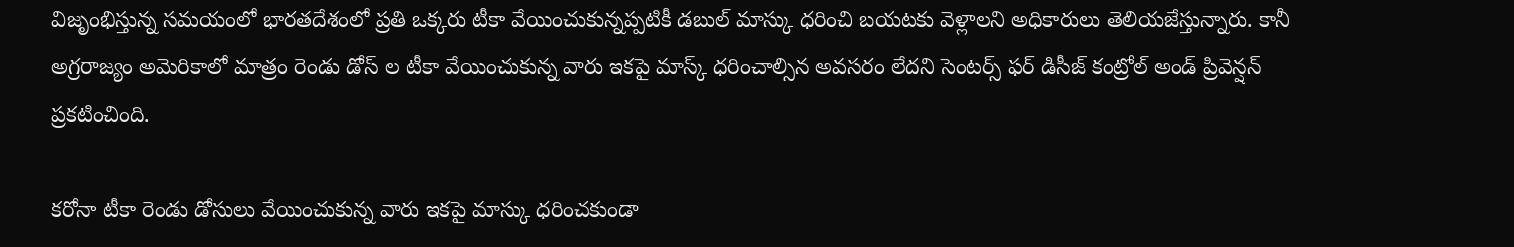విజృంభిస్తున్న సమయంలో భారతదేశంలో ప్రతి ఒక్కరు టీకా వేయించుకున్నప్పటికీ డబుల్ మాస్కు ధరించి బయటకు వెళ్లాలని అధికారులు తెలియజేస్తున్నారు. కానీ అగ్రరాజ్యం అమెరికాలో మాత్రం రెండు డోస్ ల టీకా వేయించుకున్న వారు ఇకపై మాస్క్ ధరించాల్సిన అవసరం లేదని సెంటర్స్ ఫర్ డిసీజ్ కంట్రోల్ అండ్ ప్రివెన్షన్ ప్రకటించింది.

కరోనా టీకా రెండు డోసులు వేయించుకున్న వారు ఇకపై మాస్కు ధరించకుండా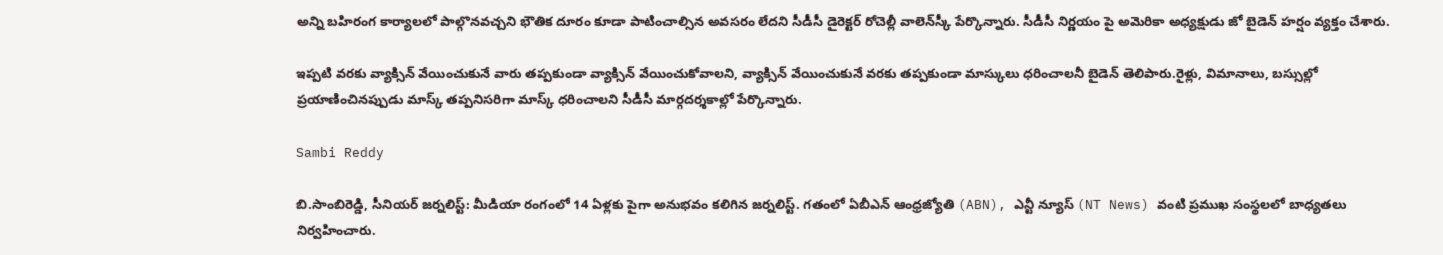అన్ని బహిరంగ కార్యాలలో పాల్గొనవచ్చని భౌతిక దూరం కూడా పాటించాల్సిన అవసరం లేదని సీడీసీ డైరెక్టర్ రోచెల్లీ వాలెన్‌స్కీ పేర్కొన్నారు. సీడీసీ నిర్ణయం పై అమెరికా అధ్యక్షుడు జో బైడెన్ హర్షం వ్యక్తం చేశారు.

ఇప్పటి వరకు వ్యాక్సిన్ వేయించుకునే వారు తప్పకుండా వ్యాక్సిన్ వేయించుకోవాలని, వ్యాక్సిన్ వేయించుకునే వరకు తప్పకుండా మాస్కులు ధరించాలనీ బైడెన్ తెలిపారు.రైళ్లు, విమానాలు, బస్సుల్లో ప్రయాణించినప్పుడు మాస్క్ తప్పనిసరిగా మాస్క్ ధరించాలని సీడీసీ మార్గదర్శకాల్లో పేర్కొన్నారు.

Sambi Reddy

బి.సాంబిరెడ్డి, సీనియర్ జర్నలిస్ట్: మీడియా రంగంలో 14 ఏళ్లకు పైగా అనుభవం కలిగిన జర్నలిస్ట్. గతంలో ఏబీఎన్ ఆంధ్ర‌జ్యోతి (ABN), ఎన్టీ న్యూస్ (NT News) వంటి ప్రముఖ సంస్థలలో బాధ్యతలు నిర్వహించారు.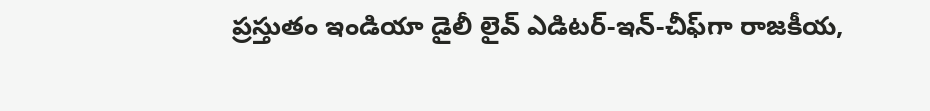ప్రస్తుతం ఇండియా డైలీ లైవ్ ఎడిటర్-ఇన్-చీఫ్‌గా రాజకీయ,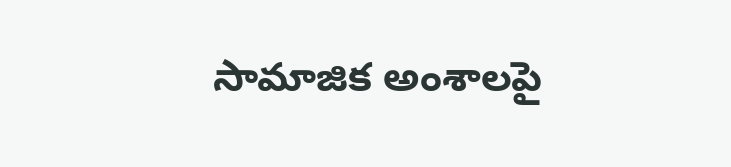సామాజిక అంశాలపై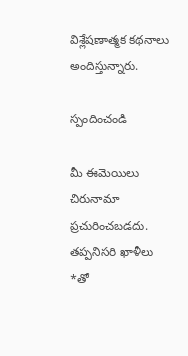విశ్లేషణాత్మక కథనాలు అందిస్తున్నారు.

స్పందించండి

మీ ఈమెయిలు చిరునామా ప్రచురించబడదు. తప్పనిసరి ఖాళీలు *తో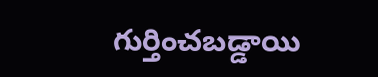గుర్తించబడ్డాయి